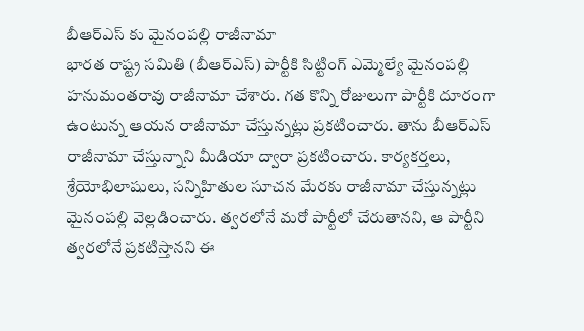బీఆర్ఎస్ కు మైనంపల్లి రాజీనామా
భారత రాష్ట్ర సమితి (బీఆర్ఎస్) పార్టీకి సిట్టింగ్ ఎమ్మెల్యే మైనంపల్లి హనుమంతరావు రాజీనామా చేశారు. గత కొన్ని రోజులుగా పార్టీకి దూరంగా ఉంటున్న ఆయన రాజీనామా చేస్తున్నట్లు ప్రకటించారు. తాను బీఆర్ఎస్ రాజీనామా చేస్తున్నాని మీడియా ద్వారా ప్రకటించారు. కార్యకర్తలు, శ్రేయోభిలాషులు, సన్నిహితుల సూచన మేరకు రాజీనామా చేస్తున్నట్లు మైనంపల్లి వెల్లడించారు. త్వరలోనే మరో పార్టీలో చేరుతానని, ఆ పార్టీని త్వరలోనే ప్రకటిస్తానని ఈ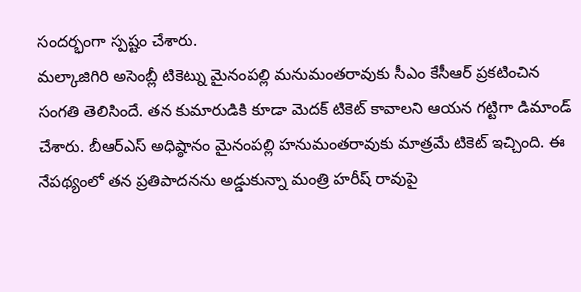సందర్భంగా స్పష్టం చేశారు.
మల్కాజిగిరి అసెంబ్లీ టికెట్ను మైనంపల్లి మనుమంతరావుకు సీఎం కేసీఆర్ ప్రకటించిన సంగతి తెలిసిందే. తన కుమారుడికి కూడా మెదక్ టికెట్ కావాలని ఆయన గట్టిగా డిమాండ్ చేశారు. బీఆర్ఎస్ అధిష్ఠానం మైనంపల్లి హనుమంతరావుకు మాత్రమే టికెట్ ఇచ్చింది. ఈ నేపథ్యంలో తన ప్రతిపాదనను అడ్డుకున్నా మంత్రి హరీష్ రావుపై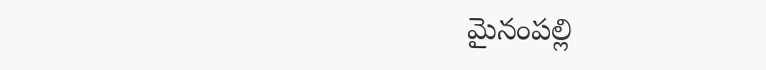మైనంపల్లి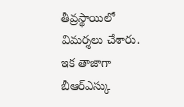తీవ్రస్థాయిలో విమర్శలు చేశారు. ఇక తాజాగా బీఆర్ఎస్కు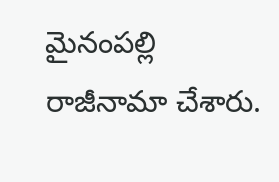మైనంపల్లి రాజీనామా చేశారు.